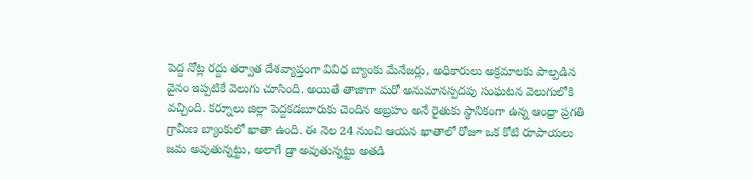పెద్ద నోట్ల రద్దు తర్వాత దేశవ్యాప్తంగా వివిధ బ్యాంకు మేనేజర్లు, అధికారులు అక్రమాలకు పాల్పడిన వైనం ఇప్పటికే వెలుగు చూసింది. అయితే తాజాగా మరో అనుమానస్పదపు సంఘటన వెలుగులోకి వచ్చింది. కర్నూలు జిల్లా పెద్దకడబూరుకు చెందిన అబ్రహం అనే రైతుకు స్థానికంగా ఉన్న ఆంధ్రా ప్రగతి గ్రామీణ బ్యాంకులో ఖాతా ఉంది. ఈ నెల 24 నుంచి ఆయన ఖాతాలో రోజూ ఒక కోటి రూపాయలు జమ అవుతున్నట్టు, అలాగే డ్రా అవుతున్నట్టు అతడి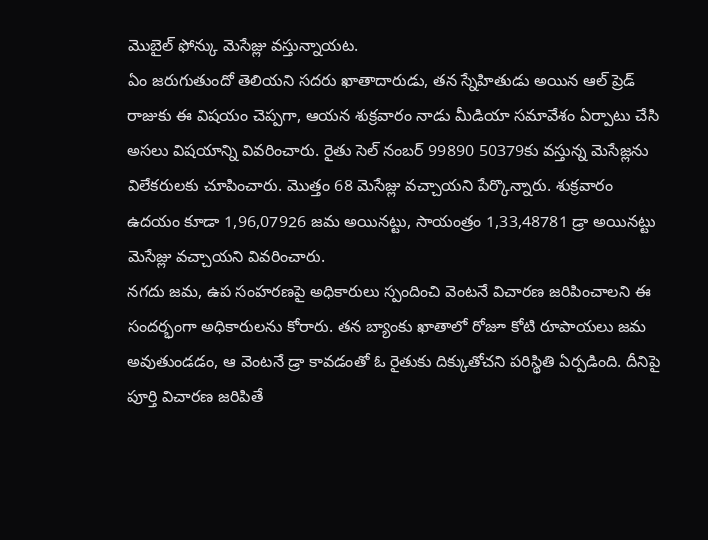మొబైల్ ఫోన్కు మెసేజ్లు వస్తున్నాయట.
ఏం జరుగుతుందో తెలియని సదరు ఖాతాదారుడు, తన స్నేహితుడు అయిన ఆల్ ప్రెడ్ రాజుకు ఈ విషయం చెప్పగా, ఆయన శుక్రవారం నాడు మీడియా సమావేశం ఏర్పాటు చేసి అసలు విషయాన్ని వివరించారు. రైతు సెల్ నంబర్ 99890 50379కు వస్తున్న మెసేజ్లను విలేకరులకు చూపించారు. మొత్తం 68 మెసేజ్లు వచ్చాయని పేర్కొన్నారు. శుక్రవారం ఉదయం కూడా 1,96,07926 జమ అయినట్టు, సాయంత్రం 1,33,48781 డ్రా అయినట్టు మెసేజ్లు వచ్చాయని వివరించారు.
నగదు జమ, ఉప సంహరణపై అధికారులు స్పందించి వెంటనే విచారణ జరిపించాలని ఈ సందర్భంగా అధికారులను కోరారు. తన బ్యాంకు ఖాతాలో రోజూ కోటి రూపాయలు జమ అవుతుండడం, ఆ వెంటనే డ్రా కావడంతో ఓ రైతుకు దిక్కుతోచని పరిస్థితి ఏర్పడింది. దీనిపై పూర్తి విచారణ జరిపితే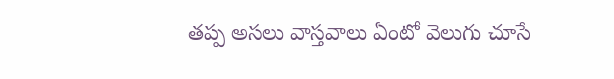తప్ప అసలు వాస్తవాలు ఏంటో వెలుగు చూసే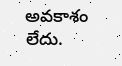అవకాశం లేదు.